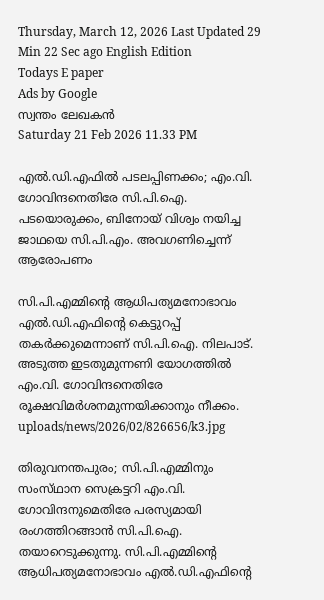Thursday, March 12, 2026 Last Updated 29 Min 22 Sec ago English Edition
Todays E paper
Ads by Google
സ്വന്തം ലേഖകന്‍
Saturday 21 Feb 2026 11.33 PM

എല്‍.ഡി.എഫില്‍ പടലപ്പിണക്കം; എം.വി. ഗോവിന്ദനെതിരേ സി.പി.ഐ. പടയൊരുക്കം, ബിനോയ്‌ വിശ്വം നയിച്ച ജാഥയെ സി.പി.എം. അവഗണിച്ചെന്ന് ആരോപണം

സി.പി.എമ്മിന്റെ ആധിപത്യമനോഭാവം എല്‍.ഡി.എഫിന്റെ കെട്ടുറപ്പ്‌ തകര്‍ക്കുമെന്നാണ്‌ സി.പി.ഐ. നിലപാട്‌. അടുത്ത ഇടതുമുന്നണി യോഗത്തില്‍ എം.വി. ഗോവിന്ദനെതിരേ രൂക്ഷവിമര്‍ശനമുന്നയിക്കാനും നീക്കം.
uploads/news/2026/02/826656/k3.jpg

തിരുവനന്തപുരം; സി.പി.എമ്മിനും സംസ്‌ഥാന സെക്രട്ടറി എം.വി. ഗോവിന്ദനുമെതിരേ പരസ്യമായി രംഗത്തിറങ്ങാന്‍ സി.പി.ഐ. തയാറെടുക്കുന്നു. സി.പി.എമ്മിന്റെ ആധിപത്യമനോഭാവം എല്‍.ഡി.എഫിന്റെ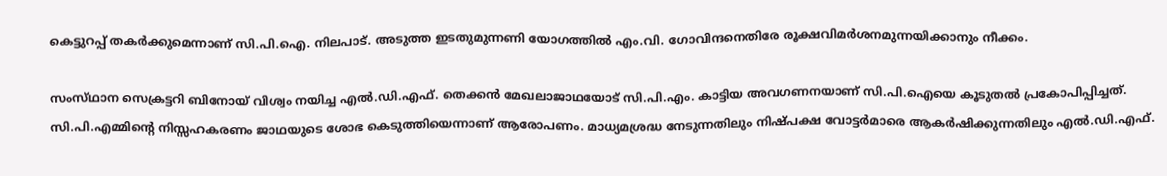കെട്ടുറപ്പ്‌ തകര്‍ക്കുമെന്നാണ്‌ സി.പി.ഐ. നിലപാട്‌. അടുത്ത ഇടതുമുന്നണി യോഗത്തില്‍ എം.വി. ഗോവിന്ദനെതിരേ രൂക്ഷവിമര്‍ശനമുന്നയിക്കാനും നീക്കം.

സംസ്‌ഥാന സെക്രട്ടറി ബിനോയ്‌ വിശ്വം നയിച്ച എല്‍.ഡി.എഫ്‌. തെക്കന്‍ മേഖലാജാഥയോട്‌ സി.പി.എം. കാട്ടിയ അവഗണനയാണ്‌ സി.പി.ഐയെ കൂടുതല്‍ പ്രകോപിപ്പിച്ചത്‌. സി.പി.എമ്മിന്റെ നിസ്സഹകരണം ജാഥയുടെ ശോഭ കെടുത്തിയെന്നാണ്‌ ആരോപണം. മാധ്യമശ്രദ്ധ നേടുന്നതിലും നിഷ്‌പക്ഷ വോട്ടര്‍മാരെ ആകര്‍ഷിക്കുന്നതിലും എല്‍.ഡി.എഫ്‌.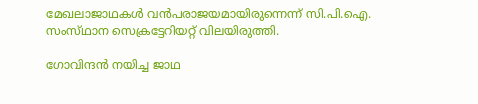മേഖലാജാഥകള്‍ വന്‍പരാജയമായിരുന്നെന്ന്‌ സി.പി.ഐ. സംസ്‌ഥാന സെക്രട്ടേറിയറ്റ്‌ വിലയിരുത്തി.

ഗോവിന്ദന്‍ നയിച്ച ജാഥ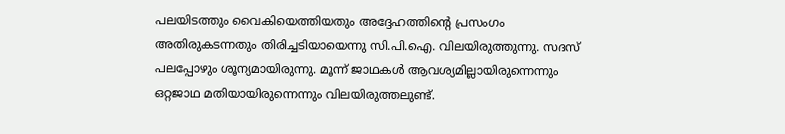പലയിടത്തും വൈകിയെത്തിയതും അദ്ദേഹത്തിന്റെ പ്രസംഗം അതിരുകടന്നതും തിരിച്ചടിയായെന്നു സി.പി.ഐ. വിലയിരുത്തുന്നു. സദസ്‌ പലപ്പോഴും ശൂന്യമായിരുന്നു. മൂന്ന്‌ ജാഥകള്‍ ആവശ്യമില്ലായിരുന്നെന്നും ഒറ്റജാഥ മതിയായിരുന്നെന്നും വിലയിരുത്തലുണ്ട്‌.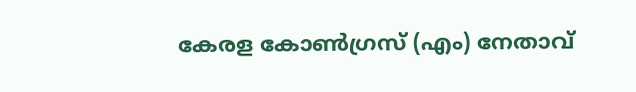കേരള കോണ്‍ഗ്രസ്‌ (എം) നേതാവ്‌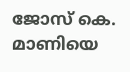ജോസ്‌ കെ. മാണിയെ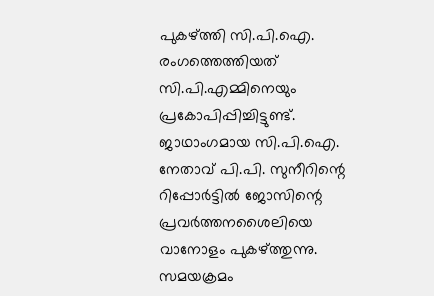പുകഴ്‌ത്തി സി.പി.ഐ. രംഗത്തെത്തിയത്‌ സി.പി.എമ്മിനെയും പ്രകോപിപ്പിച്ചിട്ടുണ്ട്‌. ജാഥാംഗമായ സി.പി.ഐ. നേതാവ്‌ പി.പി. സുനീറിന്റെ റിപ്പോര്‍ട്ടില്‍ ജോസിന്റെ പ്രവര്‍ത്തനശൈലിയെ വാനോളം പുകഴ്‌ത്തുന്നു. സമയക്രമം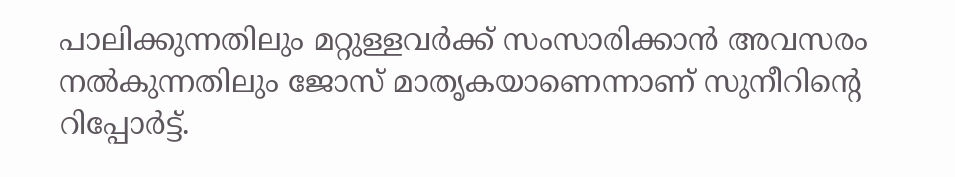പാലിക്കുന്നതിലും മറ്റുള്ളവര്‍ക്ക്‌ സംസാരിക്കാന്‍ അവസരം നല്‍കുന്നതിലും ജോസ്‌ മാതൃകയാണെന്നാണ്‌ സുനീറിന്റെ റിപ്പോര്‍ട്ട്‌.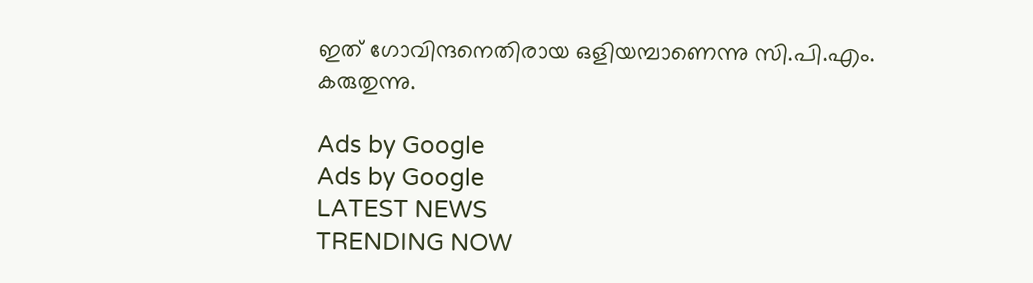ഇത്‌ ഗോവിന്ദനെതിരായ ഒളിയമ്പാണെന്നു സി.പി.എം. കരുതുന്നു.

Ads by Google
Ads by Google
LATEST NEWS
TRENDING NOW